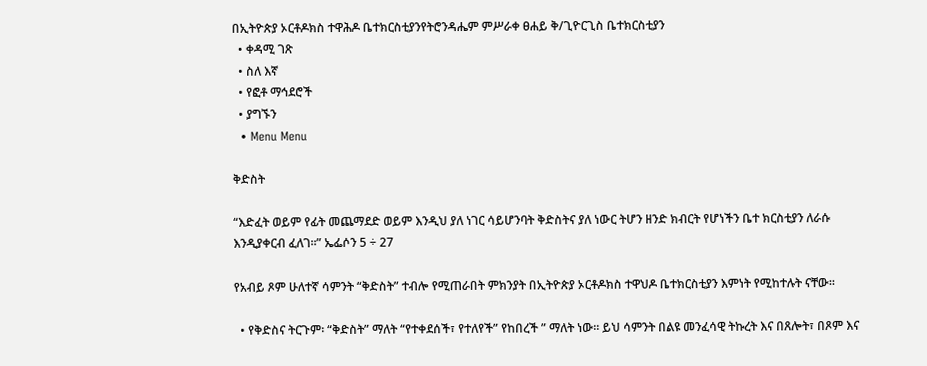በኢትዮጵያ ኦርቶዶክስ ተዋሕዶ ቤተክርስቲያንየትሮንዳሔም ምሥራቀ ፀሐይ ቅ/ጊዮርጊስ ቤተክርስቲያን
  • ቀዳሚ ገጽ
  • ስለ እኛ
  • የፎቶ ማኅደሮች
  • ያግኙን
  • Menu Menu

ቅድስት

“እድፈት ወይም የፊት መጨማደድ ወይም እንዲህ ያለ ነገር ሳይሆንባት ቅድስትና ያለ ነውር ትሆን ዘንድ ክብርት የሆነችን ቤተ ክርስቲያን ለራሱ እንዲያቀርብ ፈለገ።” ኤፌሶን 5 ÷ 27

የአብይ ጾም ሁለተኛ ሳምንት “ቅድስት” ተብሎ የሚጠራበት ምክንያት በኢትዮጵያ ኦርቶዶክስ ተዋህዶ ቤተክርስቲያን እምነት የሚከተሉት ናቸው።

  • የቅድስና ትርጉም፡ “ቅድስት” ማለት “የተቀደሰች፣ የተለየች” የከበረች ” ማለት ነው። ይህ ሳምንት በልዩ መንፈሳዊ ትኩረት እና በጸሎት፣ በጾም እና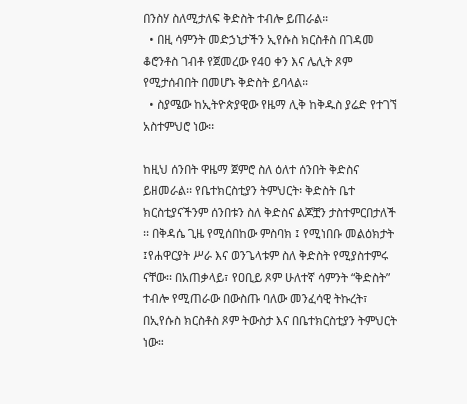በንስሃ ስለሚታለፍ ቅድስት ተብሎ ይጠራል።
  • በዚ ሳምንት መድኃኒታችን ኢየሱስ ክርስቶስ በገዳመ ቆሮንቶስ ገብቶ የጀመረው የ40 ቀን እና ሌሊት ጾም የሚታሰብበት በመሆኑ ቅድስት ይባላል።
  • ስያሜው ከኢትዮጵያዊው የዜማ ሊቅ ከቅዱስ ያሬድ የተገኘ አስተምህሮ ነው፡፡

ከዚህ ሰንበት ዋዜማ ጀምሮ ስለ ዕለተ ሰንበት ቅድስና ይዘመራል፡፡ የቤተክርስቲያን ትምህርት፡ ቅድስት ቤተ ክርስቲያናችንም ሰንበቱን ስለ ቅድስና ልጆቿን ታስተምርበታለች ፡፡ በቅዳሴ ጊዜ የሚሰበከው ምስባክ ፤ የሚነበቡ መልዕክታት ፤የሐዋርያት ሥራ እና ወንጌላቱም ስለ ቅድስት የሚያስተምሩ ናቸው፡፡ በአጠቃላይ፣ የዐቢይ ጾም ሁለተኛ ሳምንት “ቅድስት” ተብሎ የሚጠራው በውስጡ ባለው መንፈሳዊ ትኩረት፣ በኢየሱስ ክርስቶስ ጾም ትውስታ እና በቤተክርስቲያን ትምህርት ነው።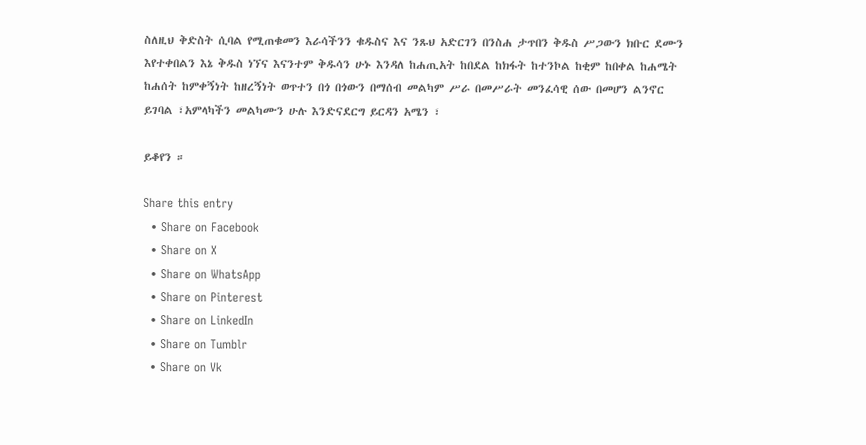ስለዚህ ቅድስት ሲባል የሚጠቁመን እራሳችንን ቁዱስና እና ንጹህ አድርገን በንስሐ ታጥበን ቅዱስ ሥጋውን ክቡር ደሙን እየተቀበልን እኔ ቅዱስ ነኘና እናንተም ቅዱሳን ሁኑ እንዳለ ከሐጢአት ከበደል ከክፋት ከተንኮል ከቂም ከበቀል ከሐሜት ከሐሰት ከምቀኝነት ከዘረኝነት ወጥተን በጎ በጎውን በማሰብ መልካም ሥራ በመሥራት መንፈሳዊ ሰው በመሆን ልንኖር ይገባል ፣አምላካችን መልካሙን ሁሉ እንድናደርግ ይርዳን አሜን ፣

ይቆየን ።

Share this entry
  • Share on Facebook
  • Share on X
  • Share on WhatsApp
  • Share on Pinterest
  • Share on LinkedIn
  • Share on Tumblr
  • Share on Vk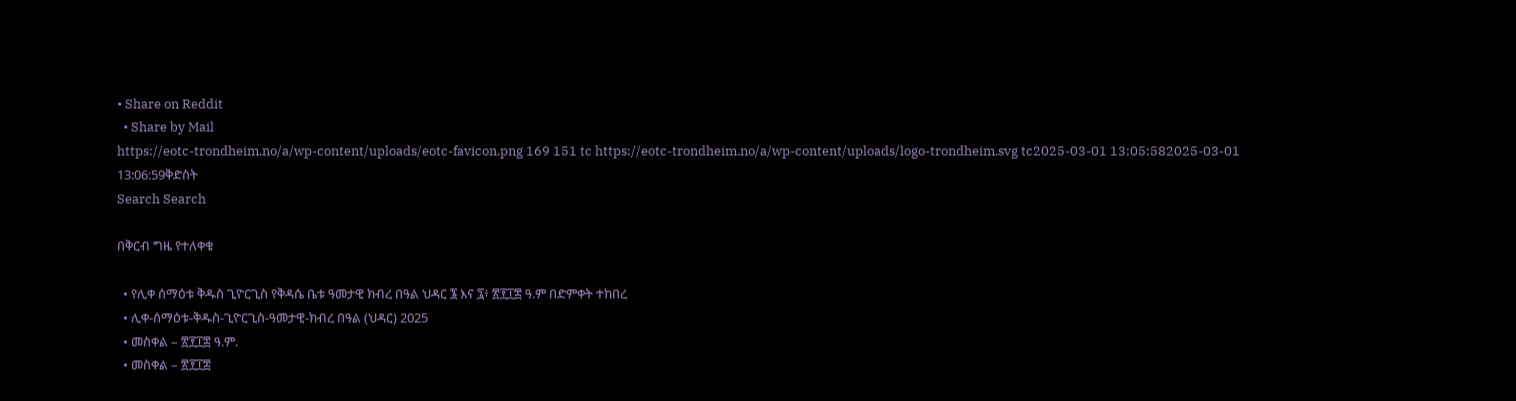• Share on Reddit
  • Share by Mail
https://eotc-trondheim.no/a/wp-content/uploads/eotc-favicon.png 169 151 tc https://eotc-trondheim.no/a/wp-content/uploads/logo-trondheim.svg tc2025-03-01 13:05:582025-03-01 13:06:59ቅድስት
Search Search

በቅርብ ግዜ የተለቀቁ

  • የሊቀ ሰማዕቱ ቅዱስ ጊዮርጊስ የቅዳሴ ቤቱ ዓመታዊ ክብረ በዓል ህዳር ፮ እና ፯፥ ፳፻፲፰ ዓ.ም በድምቀት ተከበረ
  • ሊቀ-ሰማዕቱ-ቅዱስ-ጊዮርጊስ-ዓመታዊ-ክብረ በዓል (ህዳር) 2025
  • መስቀል – ፳፻፲፰ ዓ.ም.
  • መስቀል – ፳፻፲፰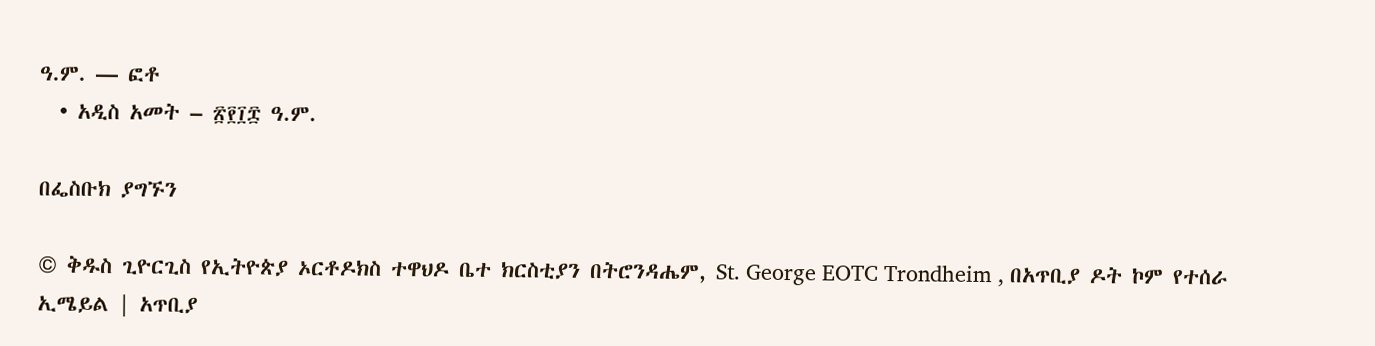ዓ.ም. — ፎቶ
  • አዲስ አመት – ፳፻፲፰ ዓ.ም.

በፌስቡክ ያግኙን

© ቅዱስ ጊዮርጊስ የኢትዮጵያ ኦርቶዶክስ ተዋህዶ ቤተ ክርስቲያን በትሮንዳሔም, St. George EOTC Trondheim , በአጥቢያ ዶት ኮም የተሰራ
ኢሜይል | አጥቢያ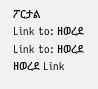ፖርታል
Link to: ዘወረደ Link to: ዘወረደ ዘወረደ Link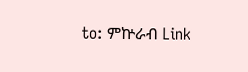to: ምኵራብ Link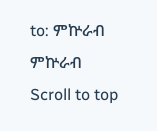to: ምኵራብ ምኵራብ
Scroll to top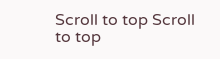Scroll to top Scroll to top